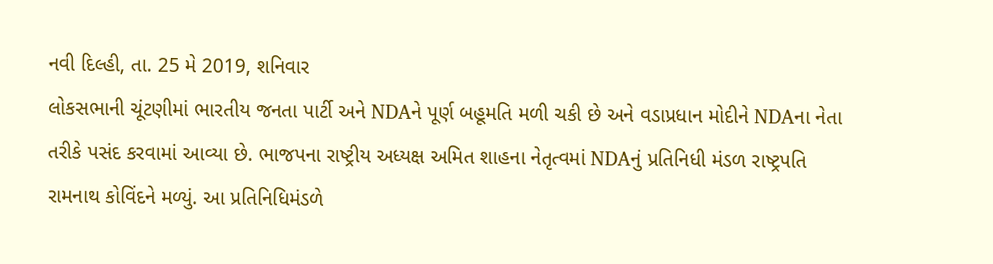નવી દિલ્હી, તા. 25 મે 2019, શનિવાર
લોકસભાની ચૂંટણીમાં ભારતીય જનતા પાર્ટી અને NDAને પૂર્ણ બહૂમતિ મળી ચકી છે અને વડાપ્રધાન મોદીને NDAના નેતા તરીકે પસંદ કરવામાં આવ્યા છે. ભાજપના રાષ્ટ્રીય અધ્યક્ષ અમિત શાહના નેતૃત્વમાં NDAનું પ્રતિનિધી મંડળ રાષ્ટ્રપતિ રામનાથ કોવિંદને મળ્યું. આ પ્રતિનિધિમંડળે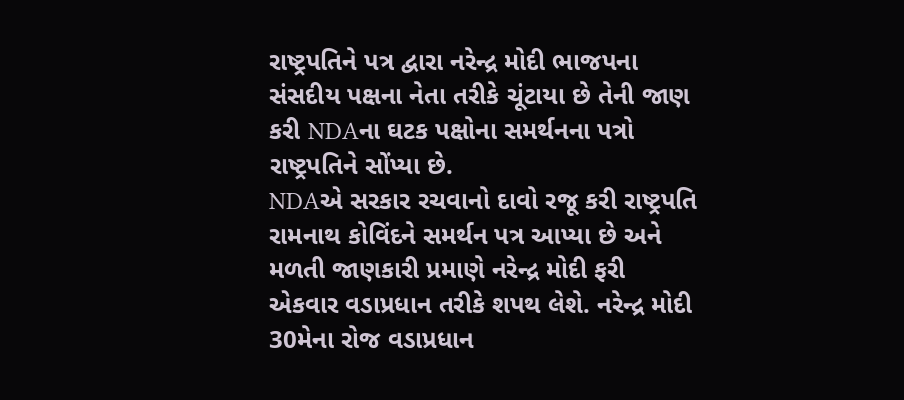રાષ્ટ્રપતિને પત્ર દ્વારા નરેન્દ્ર મોદી ભાજપના સંસદીય પક્ષના નેતા તરીકે ચૂંટાયા છે તેની જાણ કરી NDAના ઘટક પક્ષોના સમર્થનના પત્રો રાષ્ટ્રપતિને સોંપ્યા છે.
NDAએ સરકાર રચવાનો દાવો રજૂ કરી રાષ્ટ્રપતિ રામનાથ કોવિંદને સમર્થન પત્ર આપ્યા છે અને મળતી જાણકારી પ્રમાણે નરેન્દ્ર મોદી ફરી એકવાર વડાપ્રધાન તરીકે શપથ લેશે. નરેન્દ્ર મોદી 30મેના રોજ વડાપ્રધાન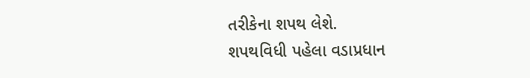તરીકેના શપથ લેશે.
શપથવિધી પહેલા વડાપ્રધાન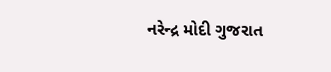નરેન્દ્ર મોદી ગુજરાત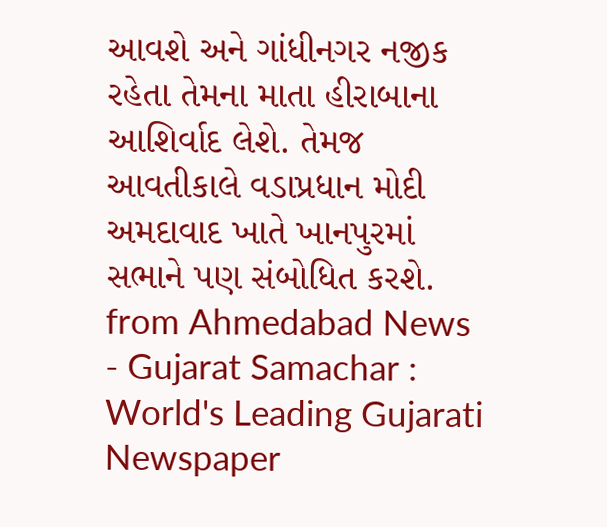આવશે અને ગાંધીનગર નજીક રહેતા તેમના માતા હીરાબાના આશિર્વાદ લેશે. તેમજ આવતીકાલે વડાપ્રધાન મોદી અમદાવાદ ખાતે ખાનપુરમાં સભાને પણ સંબોધિત કરશે.
from Ahmedabad News - Gujarat Samachar : World's Leading Gujarati Newspaper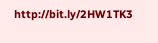http://bit.ly/2HW1TK3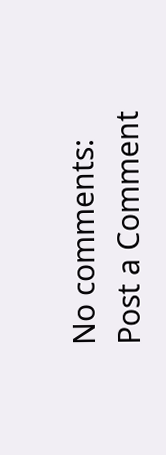No comments:
Post a Comment